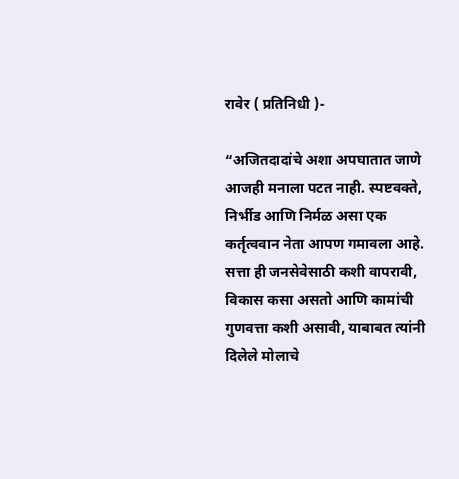रावेर ( प्रतिनिधी )-

“अजितदादांचे अशा अपघातात जाणे आजही मनाला पटत नाही. स्पष्टवक्ते, निर्भीड आणि निर्मळ असा एक कर्तृत्ववान नेता आपण गमावला आहे. सत्ता ही जनसेवेसाठी कशी वापरावी, विकास कसा असतो आणि कामांची गुणवत्ता कशी असावी, याबाबत त्यांनी दिलेले मोलाचे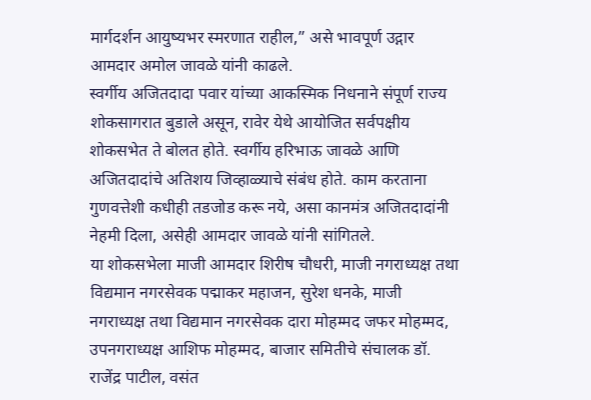मार्गदर्शन आयुष्यभर स्मरणात राहील,” असे भावपूर्ण उद्गार आमदार अमोल जावळे यांनी काढले.
स्वर्गीय अजितदादा पवार यांच्या आकस्मिक निधनाने संपूर्ण राज्य शोकसागरात बुडाले असून, रावेर येथे आयोजित सर्वपक्षीय शोकसभेत ते बोलत होते. स्वर्गीय हरिभाऊ जावळे आणि अजितदादांचे अतिशय जिव्हाळ्याचे संबंध होते. काम करताना गुणवत्तेशी कधीही तडजोड करू नये, असा कानमंत्र अजितदादांनी नेहमी दिला, असेही आमदार जावळे यांनी सांगितले.
या शोकसभेला माजी आमदार शिरीष चौधरी, माजी नगराध्यक्ष तथा विद्यमान नगरसेवक पद्माकर महाजन, सुरेश धनके, माजी नगराध्यक्ष तथा विद्यमान नगरसेवक दारा मोहम्मद जफर मोहम्मद, उपनगराध्यक्ष आशिफ मोहम्मद, बाजार समितीचे संचालक डॉ. राजेंद्र पाटील, वसंत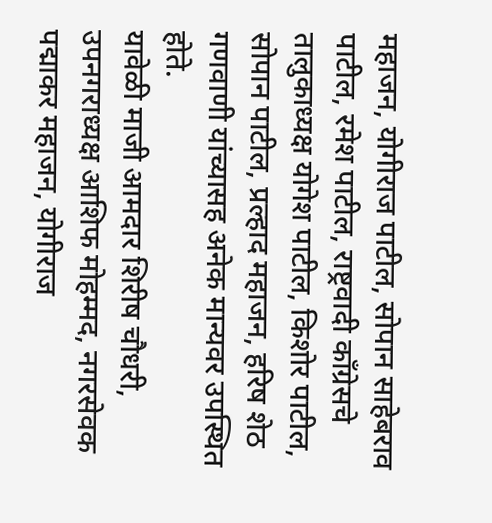महाजन, योगीराज पाटील, सोपान साहेबराव पाटील, रमेश पाटील, राष्ट्रवादी काँग्रेसचे तालुकाध्यक्ष योगेश पाटील, किशोर पाटील, सोपान पाटील, प्रल्हाद महाजन, हरिष शेठ गणवाणी यांच्यासह अनेक मान्यवर उपस्थित होते.
यावेळी माजी आमदार शिरीष चौधरी, उपनगराध्यक्ष आशिफ मोहम्मद, नगरसेवक पद्माकर महाजन, योगीराज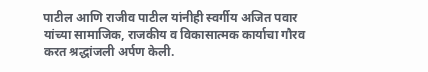पाटील आणि राजीव पाटील यांनीही स्वर्गीय अजित पवार यांच्या सामाजिक, राजकीय व विकासात्मक कार्याचा गौरव करत श्रद्धांजली अर्पण केली.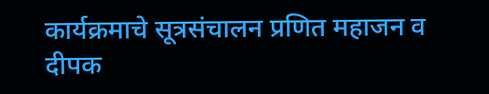कार्यक्रमाचे सूत्रसंचालन प्रणित महाजन व दीपक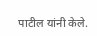पाटील यांनी केले.